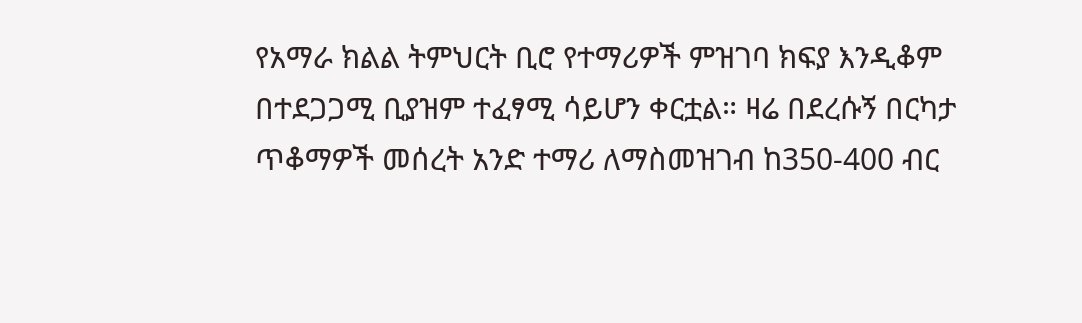የአማራ ክልል ትምህርት ቢሮ የተማሪዎች ምዝገባ ክፍያ እንዲቆም በተደጋጋሚ ቢያዝም ተፈፃሚ ሳይሆን ቀርቷል። ዛሬ በደረሱኝ በርካታ ጥቆማዎች መሰረት አንድ ተማሪ ለማስመዝገብ ከ350-400 ብር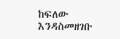ከፍለው እንዳስመዘገቡ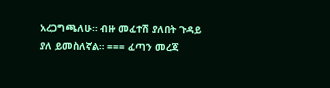አረጋግጫለሁ። ብዙ መፈተሽ ያለበት ጉዳይ ያለ ይመስለኛል። === ፈጣን መረጃ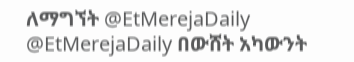ለማግኘት @EtMerejaDaily @EtMerejaDaily በውሸት አካውንት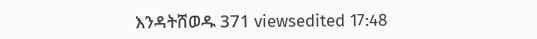እንዳትሸወዱ 371 viewsedited 17:48